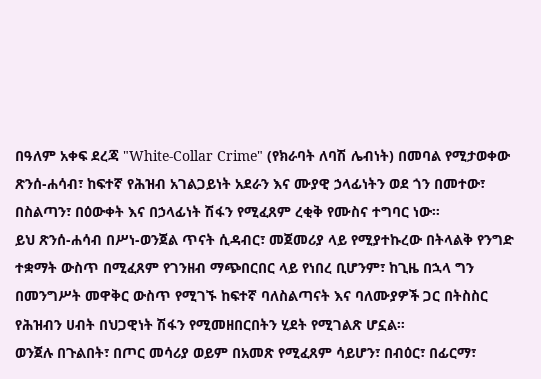በዓለም አቀፍ ደረጃ "White-Collar Crime" (የክራባት ለባሽ ሌብነት) በመባል የሚታወቀው ጽንሰ-ሐሳብ፣ ከፍተኛ የሕዝብ አገልጋይነት አደራን እና ሙያዊ ኃላፊነትን ወደ ጎን በመተው፣ በስልጣን፣ በዕውቀት እና በኃላፊነት ሽፋን የሚፈጸም ረቂቅ የሙስና ተግባር ነው።
ይህ ጽንሰ-ሐሳብ በሥነ-ወንጀል ጥናት ሲዳብር፣ መጀመሪያ ላይ የሚያተኩረው በትላልቅ የንግድ ተቋማት ውስጥ በሚፈጸም የገንዘብ ማጭበርበር ላይ የነበረ ቢሆንም፣ ከጊዜ በኋላ ግን በመንግሥት መዋቅር ውስጥ የሚገኙ ከፍተኛ ባለስልጣናት እና ባለሙያዎች ጋር በትስስር የሕዝብን ሀብት በህጋዊነት ሽፋን የሚመዘበርበትን ሂደት የሚገልጽ ሆኗል።
ወንጀሉ በጉልበት፣ በጦር መሳሪያ ወይም በአመጽ የሚፈጸም ሳይሆን፣ በብዕር፣ በፊርማ፣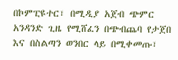በኮምፒዩተር፣ በሚዲያ አጀብ ጭምር አንዳንድ ጊዜ የሚሸፈን በጭብጨባ የታጀበ እና በስልጣን ወንበር ላይ በሚቀመጡ፣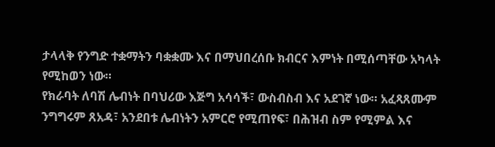ታላላቅ የንግድ ተቋማትን ባቋቋሙ እና በማህበረሰቡ ክብርና እምነት በሚሰጣቸው አካላት የሚከወን ነው።
የክራባት ለባሽ ሌብነት በባህሪው እጅግ አሳሳች፣ ውስብስብ እና አደገኛ ነው። አፈጻጸሙም ንግግሩም ጸአዳ፣ አንደበቱ ሌብነትን አምርሮ የሚጠየፍ፣ በሕዝብ ስም የሚምል እና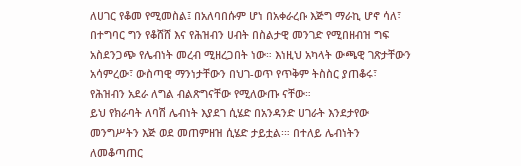ለሀገር የቆመ የሚመስል፤ በአለባበሱም ሆነ በአቀራረቡ እጅግ ማራኪ ሆኖ ሳለ፣ በተግባር ግን የቆሸሸ እና የሕዝብን ሀብት በስልታዊ መንገድ የሚበዘብዝ ግፍ አስደንጋጭ የሌብነት መረብ ሚዘረጋበት ነው። እነዚህ አካላት ውጫዊ ገጽታቸውን አሳምረው፣ ውስጣዊ ማንነታቸውን በህገ-ወጥ የጥቅም ትስስር ያጠቆሩ፣ የሕዝብን አደራ ለግል ብልጽግናቸው የሚለውጡ ናቸው።
ይህ የክራባት ለባሽ ሌብነት እያደገ ሲሄድ በአንዳንድ ሀገራት እንደታየው መንግሥትን እጅ ወደ መጠምዘዝ ሲሄድ ታይቷል፡። በተለይ ሌብነትን ለመቆጣጠር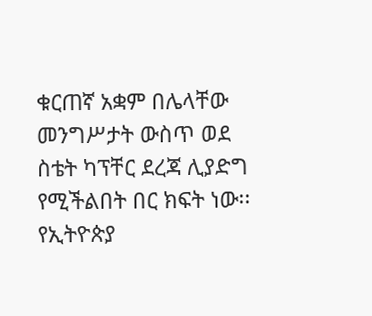ቁርጠኛ አቋም በሌላቸው መንግሥታት ውስጥ ወደ ስቴት ካፕቸር ደረጃ ሊያድግ የሚችልበት በር ክፍት ነው፡፡
የኢትዮጵያ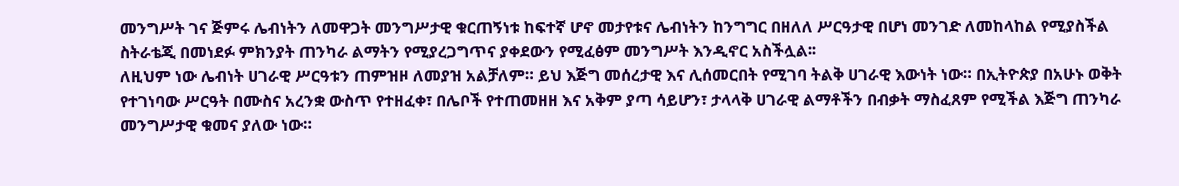መንግሥት ገና ጅምሩ ሌብነትን ለመዋጋት መንግሥታዊ ቁርጠኝነቱ ከፍተኛ ሆኖ መታየቱና ሌብነትን ከንግግር በዘለለ ሥርዓታዊ በሆነ መንገድ ለመከላከል የሚያስችል ስትራቴጂ በመነደፉ ምክንያት ጠንካራ ልማትን የሚያረጋግጥና ያቀደውን የሚፈፅም መንግሥት እንዲኖር አስችሏል፡፡
ለዚህም ነው ሌብነት ሀገራዊ ሥርዓቱን ጠምዝዞ ለመያዝ አልቻለም። ይህ እጅግ መሰረታዊ እና ሊሰመርበት የሚገባ ትልቅ ሀገራዊ እውነት ነው። በኢትዮጵያ በአሁኑ ወቅት የተገነባው ሥርዓት በሙስና አረንቋ ውስጥ የተዘፈቀ፣ በሌቦች የተጠመዘዘ እና አቅም ያጣ ሳይሆን፣ ታላላቅ ሀገራዊ ልማቶችን በብቃት ማስፈጸም የሚችል እጅግ ጠንካራ መንግሥታዊ ቁመና ያለው ነው።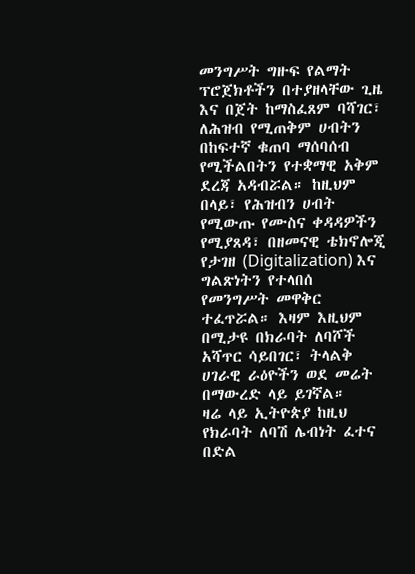መንግሥት ግዙፍ የልማት ፕሮጀክቶችን በተያዘላቸው ጊዜ እና በጀት ከማስፈጸም ባሻገር፣ ለሕዝብ የሚጠቅም ሀብትን በከፍተኛ ቁጠባ ማሰባሰብ የሚችልበትን የተቋማዊ አቅም ደረጃ አዳብሯል። ከዚህም በላይ፣ የሕዝብን ሀብት የሚውጡ የሙስና ቀዳዳዎችን የሚያጸዳ፣ በዘመናዊ ቴክኖሎጂ የታገዘ (Digitalization) እና ግልጽነትን የተላበሰ የመንግሥት መዋቅር ተፈጥሯል። እዛም እዚህም በሚታዩ በክራባት ለባሾች አሻጥር ሳይበገር፣ ትላልቅ ሀገራዊ ራዕዮችን ወደ መሬት በማውረድ ላይ ይገኛል።
ዛሬ ላይ ኢትዮጵያ ከዚህ የክራባት ለባሽ ሌብነት ፈተና በድል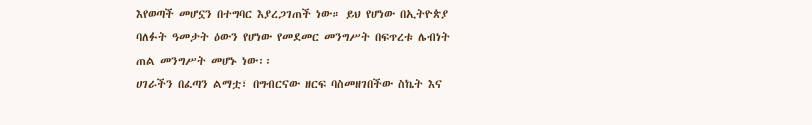እየወጣች መሆኗን በተግባር እያረጋገጠች ነው። ይህ የሆነው በኢትዮጵያ ባለፉት ዓመታት ዕውን የሆነው የመደመር መንግሥት በፍጥረቱ ሌብነት ጠል መንግሥት መሆኑ ነው፡፡
ሀገራችን በፈጣን ልማቷ፣ በግብርናው ዘርፍ ባስመዘገበችው ስኬት እና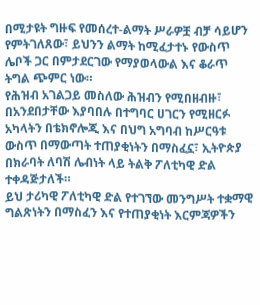በሚታዩት ግዙፍ የመሰረተ-ልማት ሥራዎቿ ብቻ ሳይሆን የምትገለጸው፣ ይህንን ልማት ከሚፈታተኑ የውስጥ ሌቦች ጋር በምታደርገው የማያወላውል እና ቆራጥ ትግል ጭምር ነው።
የሕዝብ አገልጋይ መስለው ሕዝብን የሚበዘብዙ፣ በአንደበታቸው እያባበሉ በተግባር ሀገርን የሚዘርፉ አካላትን በቴክኖሎጂ እና በህግ አግባብ ከሥርዓቱ ውስጥ በማውጣት ተጠያቂነትን በማስፈኗ፣ ኢትዮጵያ በክራባት ለባሽ ሌብነት ላይ ትልቅ ፖለቲካዊ ድል ተቀዳጅታለች።
ይህ ታሪካዊ ፖለቲካዊ ድል የተገኘው መንግሥት ተቋማዊ ግልጽነትን በማስፈን እና የተጠያቂነት እርምጃዎችን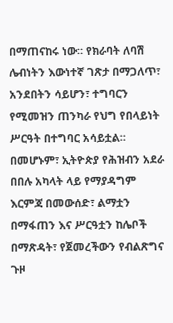በማጠናከሩ ነው። የክራባት ለባሽ ሌብነትን እውነተኛ ገጽታ በማጋለጥ፣ አንደበትን ሳይሆን፣ ተግባርን የሚመዝን ጠንካራ የህግ የበላይነት ሥርዓት በተግባር አሳይቷል።
በመሆኑም፣ ኢትዮጵያ የሕዝብን አደራ በበሉ አካላት ላይ የማያዳግም እርምጃ በመውሰድ፣ ልማቷን በማፋጠን እና ሥርዓቷን ከሌቦች በማጽዳት፣ የጀመረችውን የብልጽግና ጉዞ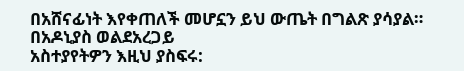በአሸናፊነት እየቀጠለች መሆኗን ይህ ውጤት በግልጽ ያሳያል።
በአዶኒያስ ወልደአረጋይ
አስተያየትዎን እዚህ ያስፍሩ: